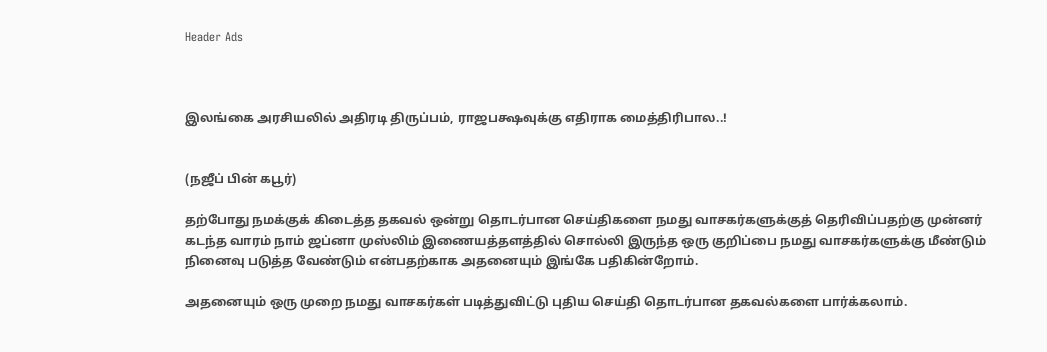Header Ads



இலங்கை அரசியலில் அதிரடி திருப்பம், ராஜபக்ஷவுக்கு எதிராக மைத்திரிபால..!


(நஜீப் பின் கபூர்)

தற்போது நமக்குக் கிடைத்த தகவல் ஒன்று தொடர்பான செய்திகளை நமது வாசகர்களுக்குத் தெரிவிப்பதற்கு முன்னர் கடந்த வாரம் நாம் ஜப்னா முஸ்லிம் இணையத்தளத்தில் சொல்லி இருந்த ஒரு குறிப்பை நமது வாசகர்களுக்கு மீண்டும் நினைவு படுத்த வேண்டும் என்பதற்காக அதனையும் இங்கே பதிகின்றோம்.

அதனையும் ஒரு முறை நமது வாசகர்கள் படித்துவிட்டு புதிய செய்தி தொடர்பான தகவல்களை பார்க்கலாம்.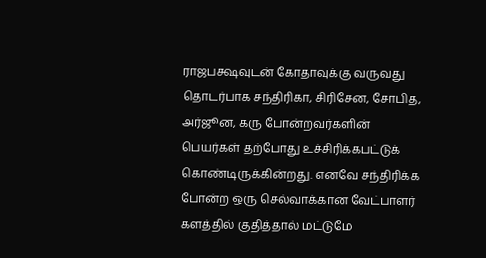ராஜபக்ஷவுடன் கோதாவுக்கு வருவது தொடர்பாக சந்திரிகா, சிரிசேன, சோபித, அர்ஜூன, கரு போன்றவர்களின் பெயர்கள் தற்போது உச்சிரிக்கபட்டுக் கொண்டிருக்கின்றது. எனவே சந்திரிக்க போன்ற ஒரு செல்வாக்கான வேட்பாளர் களத்தில் குதித்தால் மட்டுமே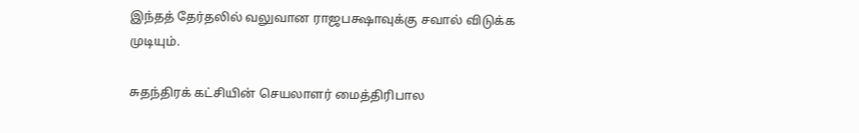இந்தத் தேர்தலில் வலுவான ராஜபக்ஷாவுக்கு சவால் விடுக்க முடியும்.

சுதந்திரக் கட்சியின் செயலாளர் மைத்திரிபால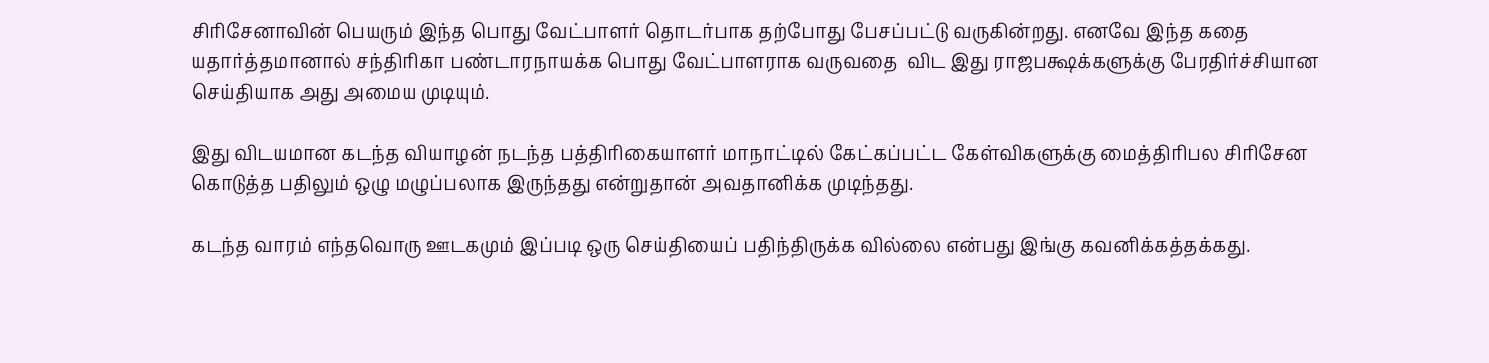சிரிசேனாவின் பெயரும் இந்த பொது வேட்பாளர் தொடர்பாக தற்போது பேசப்பட்டு வருகின்றது. எனவே இந்த கதை யதார்த்தமானால் சந்திரிகா பண்டாரநாயக்க பொது வேட்பாளராக வருவதை  விட இது ராஜபக்ஷக்களுக்கு பேரதிர்ச்சியான செய்தியாக அது அமைய முடியும்.

இது விடயமான கடந்த வியாழன் நடந்த பத்திரிகையாளர் மாநாட்டில் கேட்கப்பட்ட கேள்விகளுக்கு மைத்திரிபல சிரிசேன கொடுத்த பதிலும் ஒழு மழுப்பலாக இருந்தது என்றுதான் அவதானிக்க முடிந்தது.

கடந்த வாரம் எந்தவொரு ஊடகமும் இப்படி ஒரு செய்தியைப் பதிந்திருக்க வில்லை என்பது இங்கு கவனிக்கத்தக்கது.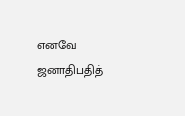எனவே ஜனாதிபதித்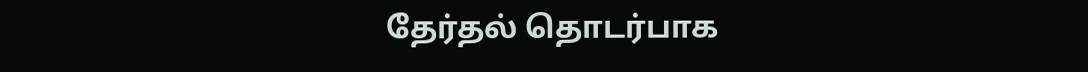தேர்தல் தொடர்பாக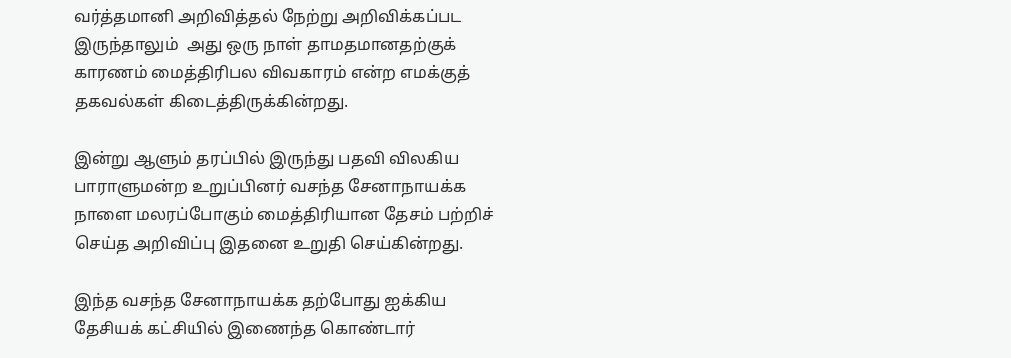வர்த்தமானி அறிவித்தல் நேற்று அறிவிக்கப்பட இருந்தாலும்  அது ஒரு நாள் தாமதமானதற்குக் காரணம் மைத்திரிபல விவகாரம் என்ற எமக்குத் தகவல்கள் கிடைத்திருக்கின்றது.

இன்று ஆளும் தரப்பில் இருந்து பதவி விலகிய பாராளுமன்ற உறுப்பினர் வசந்த சேனாநாயக்க நாளை மலரப்போகும் மைத்திரியான தேசம் பற்றிச் செய்த அறிவிப்பு இதனை உறுதி செய்கின்றது.

இந்த வசந்த சேனாநாயக்க தற்போது ஐக்கிய தேசியக் கட்சியில் இணைந்த கொண்டார்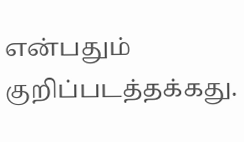என்பதும் குறிப்படத்தக்கது.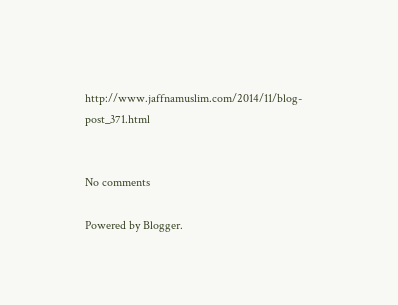http://www.jaffnamuslim.com/2014/11/blog-post_371.html


No comments

Powered by Blogger.